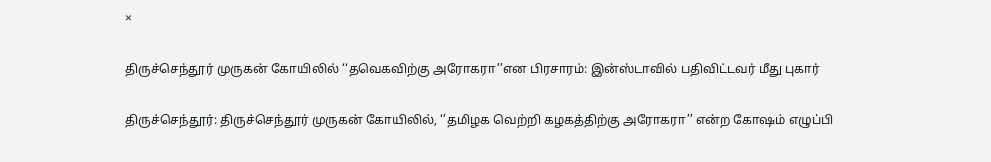×

திருச்செந்தூர் முருகன் கோயிலில் ‘‘தவெகவிற்கு அரோகரா’’என பிரசாரம்: இன்ஸ்டாவில் பதிவிட்டவர் மீது புகார்

திருச்செந்தூர்: திருச்செந்தூர் முருகன் கோயிலில், ‘’தமிழக வெற்றி கழகத்திற்கு அரோகரா’’ என்ற கோஷம் எழுப்பி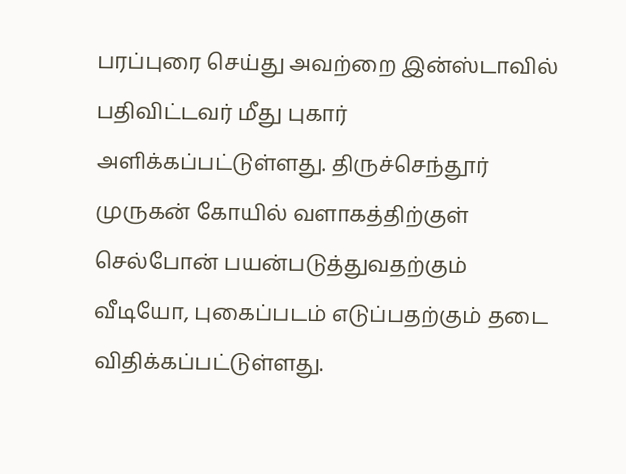பரப்புரை செய்து அவற்றை இன்ஸ்டாவில் பதிவிட்டவர் மீது புகார் அளிக்கப்பட்டுள்ளது. திருச்செந்தூர் முருகன் கோயில் வளாகத்திற்குள் செல்போன் பயன்படுத்துவதற்கும் வீடியோ, புகைப்படம் எடுப்பதற்கும் தடை விதிக்கப்பட்டுள்ளது.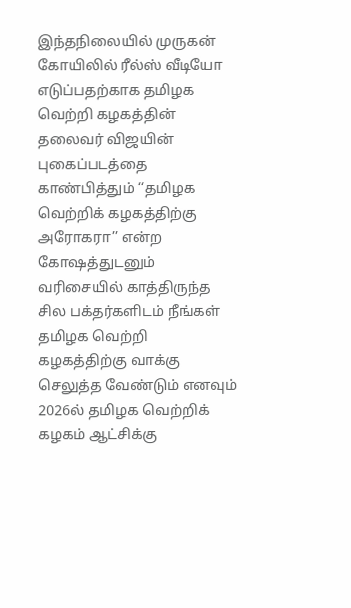இந்தநிலையில் முருகன் கோயிலில் ரீல்ஸ் வீடியோ எடுப்பதற்காக தமிழக வெற்றி கழகத்தின் தலைவர் விஜயின் புகைப்படத்தை காண்பித்தும் ‘‘தமிழக வெற்றிக் கழகத்திற்கு அரோகரா’’ என்ற கோஷத்துடனும் வரிசையில் காத்திருந்த சில பக்தர்களிடம் நீங்கள் தமிழக வெற்றி கழகத்திற்கு வாக்கு செலுத்த வேண்டும் எனவும் 2026ல் தமிழக வெற்றிக் கழகம் ஆட்சிக்கு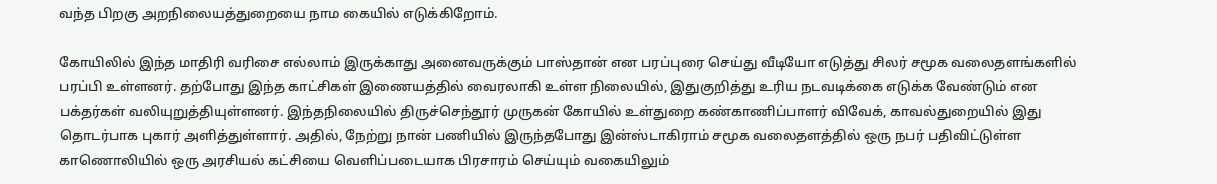வந்த பிறகு அறநிலையத்துறையை நாம கையில் எடுக்கிறோம்.

கோயிலில் இந்த மாதிரி வரிசை எல்லாம் இருக்காது அனைவருக்கும் பாஸ்தான் என பரப்புரை செய்து வீடியோ எடுத்து சிலர் சமூக வலைதளங்களில் பரப்பி உள்ளனர். தற்போது இந்த காட்சிகள் இணையத்தில் வைரலாகி உள்ள நிலையில், இதுகுறித்து உரிய நடவடிக்கை எடுக்க வேண்டும் என பக்தர்கள் வலியுறுத்தியுள்ளனர். இந்தநிலையில் திருச்செந்தூர் முருகன் கோயில் உள்துறை கண்காணிப்பாளர் விவேக், காவல்துறையில் இது தொடர்பாக புகார் அளித்துள்ளார். அதில், நேற்று நான் பணியில் இருந்தபோது இன்ஸ்டாகிராம் சமூக வலைதளத்தில் ஒரு நபர் பதிவிட்டுள்ள காணொலியில் ஒரு அரசியல் கட்சியை வெளிப்படையாக பிரசாரம் செய்யும் வகையிலும்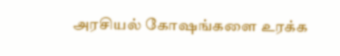அரசியல் கோஷங்களை உரக்க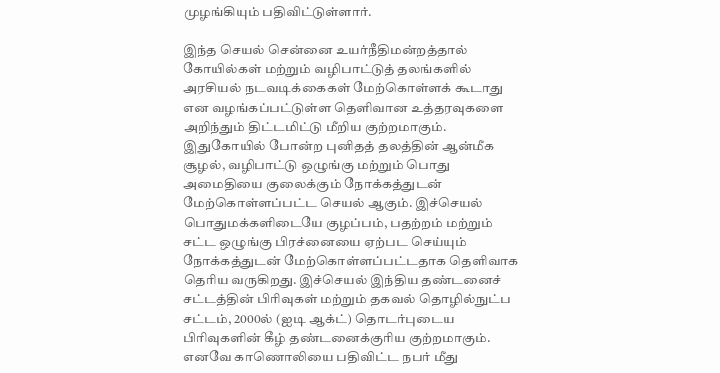முழங்கியும் பதிவிட்டுள்ளார்.

இந்த செயல் சென்னை உயர்நீதிமன்றத்தால் கோயில்கள் மற்றும் வழிபாட்டுத் தலங்களில் அரசியல் நடவடிக்கைகள் மேற்கொள்ளக் கூடாது என வழங்கப்பட்டுள்ள தெளிவான உத்தரவுகளை அறிந்தும் திட்டமிட்டு மீறிய குற்றமாகும். இதுகோயில் போன்ற புனிதத் தலத்தின் ஆன்மீக சூழல், வழிபாட்டு ஒழுங்கு மற்றும் பொது அமைதியை குலைக்கும் நோக்கத்துடன் மேற்கொள்ளப்பட்ட செயல் ஆகும். இச்செயல் பொதுமக்களிடையே குழப்பம், பதற்றம் மற்றும் சட்ட ஒழுங்கு பிரச்னையை ஏற்பட செய்யும் நோக்கத்துடன் மேற்கொள்ளப்பட்டதாக தெளிவாக தெரிய வருகிறது. இச்செயல் இந்திய தண்டனைச் சட்டத்தின் பிரிவுகள் மற்றும் தகவல் தொழில்நுட்ப சட்டம், 2000ல் (ஐடி ஆக்ட்) தொடர்புடைய பிரிவுகளின் கீழ் தண்டனைக்குரிய குற்றமாகும். எனவே காணொலியை பதிவிட்ட நபர் மீது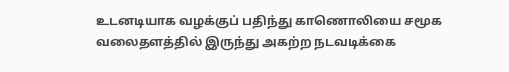உடனடியாக வழக்குப் பதிந்து காணொலியை சமூக வலைதளத்தில் இருந்து அகற்ற நடவடிக்கை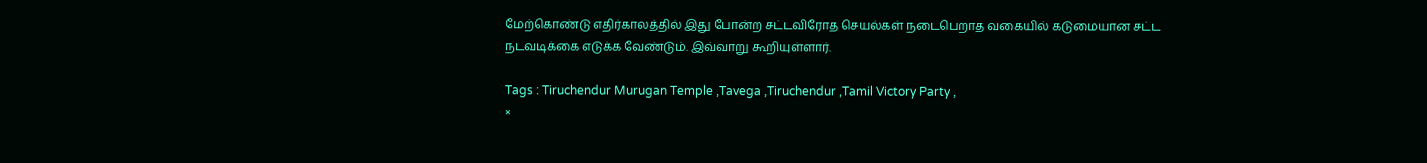மேற்கொண்டு எதிர்காலத்தில் இது போன்ற சட்டவிரோத செயல்கள் நடைபெறாத வகையில் கடுமையான சட்ட நடவடிக்கை எடுக்க வேண்டும். இவ்வாறு கூறியுள்ளார்.

Tags : Tiruchendur Murugan Temple ,Tavega ,Tiruchendur ,Tamil Victory Party ,
×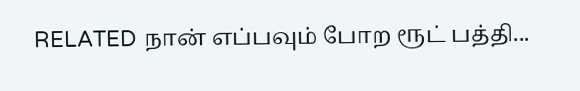RELATED நான் எப்பவும் போற ரூட் பத்தி...